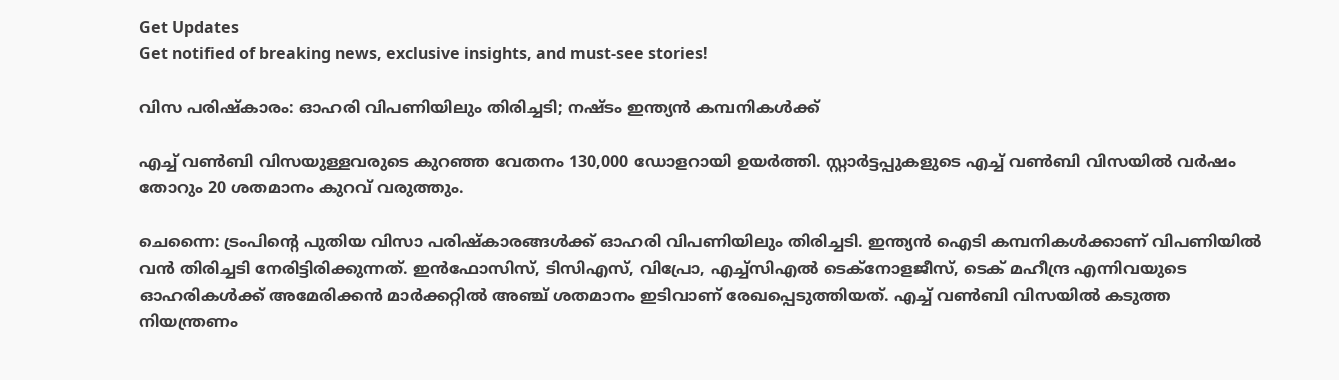Get Updates
Get notified of breaking news, exclusive insights, and must-see stories!

വിസ പരിഷ്‌കാരം: ഓഹരി വിപണിയിലും തിരിച്ചടി; നഷ്ടം ഇന്ത്യന്‍ കമ്പനികള്‍ക്ക്

എച്ച് വണ്‍ബി വിസയുള്ളവരുടെ കുറഞ്ഞ വേതനം 130,000 ഡോളറായി ഉയര്‍ത്തി. സ്റ്റാര്‍ട്ടപ്പുകളുടെ എച്ച് വണ്‍ബി വിസയില്‍ വര്‍ഷം തോറും 20 ശതമാനം കുറവ് വരുത്തും.

ചെന്നൈ: ട്രംപിന്റെ പുതിയ വിസാ പരിഷ്‌കാരങ്ങള്‍ക്ക് ഓഹരി വിപണിയിലും തിരിച്ചടി. ഇന്ത്യന്‍ ഐടി കമ്പനികള്‍ക്കാണ് വിപണിയില്‍ വന്‍ തിരിച്ചടി നേരിട്ടിരിക്കുന്നത്. ഇന്‍ഫോസിസ്, ടിസിഎസ്, വിപ്രോ, എച്ച്‌സിഎല്‍ ടെക്‌നോളജീസ്, ടെക് മഹീന്ദ്ര എന്നിവയുടെ ഓഹരികള്‍ക്ക് അമേരിക്കന്‍ മാര്‍ക്കറ്റില്‍ അഞ്ച് ശതമാനം ഇടിവാണ് രേഖപ്പെടുത്തിയത്. എച്ച് വണ്‍ബി വിസയില്‍ കടുത്ത നിയന്ത്രണം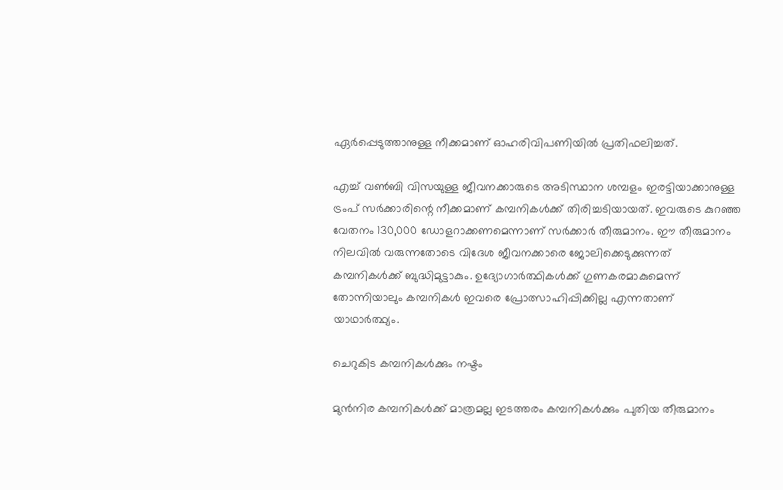ഏര്‍പ്പെടുത്താനുള്ള നീക്കമാണ് ഓഹരിവിപണിയില്‍ പ്രതിഫലിച്ചത്.

എച്ച് വണ്‍ബി വിസയുള്ള ജീവനക്കാരുടെ അടിസ്ഥാന ശമ്പളം ഇരട്ടിയാക്കാനുള്ള ട്രംപ് സര്‍ക്കാരിന്റെ നീക്കമാണ് കമ്പനികള്‍ക്ക് തിരിച്ചടിയായത്. ഇവരുടെ കുറഞ്ഞ വേതനം 130,000 ഡോളറാക്കണമെന്നാണ് സര്‍ക്കാര്‍ തീരുമാനം. ഈ തീരുമാനം നിലവില്‍ വരുന്നതോടെ വിദേശ ജീവനക്കാരെ ജോലിക്കെടുക്കുന്നത് കമ്പനികള്‍ക്ക് ബുദ്ധിമുട്ടാകും. ഉദ്യോഗാര്‍ത്ഥികള്‍ക്ക് ഗുണകരമാകുമെന്ന് തോന്നിയാലും കമ്പനികള്‍ ഇവരെ പ്രോത്സാഹിപ്പിക്കില്ല എന്നതാണ് യാഥാര്‍ത്ഥ്യം.

ചെറുകിട കമ്പനികള്‍ക്കും നഷ്ടം

മുന്‍നിര കമ്പനികള്‍ക്ക് മാത്രമല്ല ഇടത്തരം കമ്പനികള്‍ക്കും പുതിയ തീരുമാനം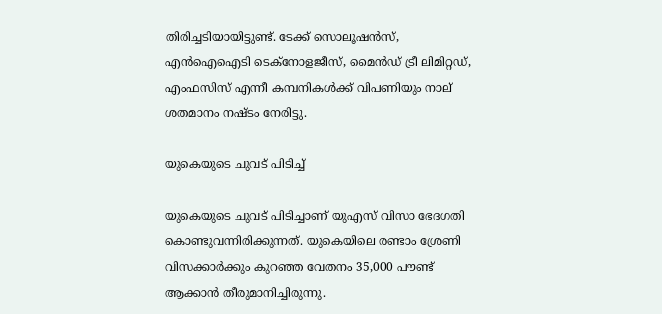തിരിച്ചടിയായിട്ടുണ്ട്. ടേക്ക് സൊലൂഷന്‍സ്, എന്‍ഐഐടി ടെക്‌നോളജീസ്, മൈന്‍ഡ് ട്രീ ലിമിറ്റഡ്, എംഫസിസ് എന്നീ കമ്പനികള്‍ക്ക് വിപണിയും നാല് ശതമാനം നഷ്ടം നേരിട്ടു.

യുകെയുടെ ചുവട് പിടിച്ച്

യുകെയുടെ ചുവട് പിടിച്ചാണ് യുഎസ് വിസാ ഭേദഗതി കൊണ്ടുവന്നിരിക്കുന്നത്. യുകെയിലെ രണ്ടാം ശ്രേണി വിസക്കാര്‍ക്കും കുറഞ്ഞ വേതനം 35,000 പൗണ്ട് ആക്കാന്‍ തീരുമാനിച്ചിരുന്നു.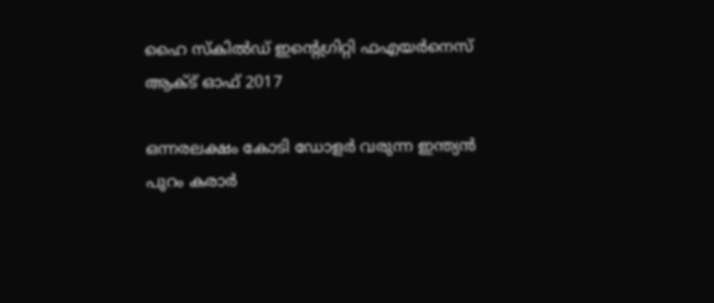ഹൈ സ്‌കില്‍ഡ് ഇന്റെഗ്രിറ്റി ഫഎയര്‍നെസ് ആക്ട് ഓഫ് 2017

ഒന്നരലക്ഷം കോടി ഡോളര്‍ വരുന്ന ഇന്ത്യന്‍ പുറം കരാര്‍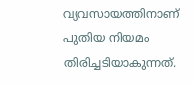വ്യവസായത്തിനാണ് പുതിയ നിയമം തിരിച്ചടിയാകുന്നത്.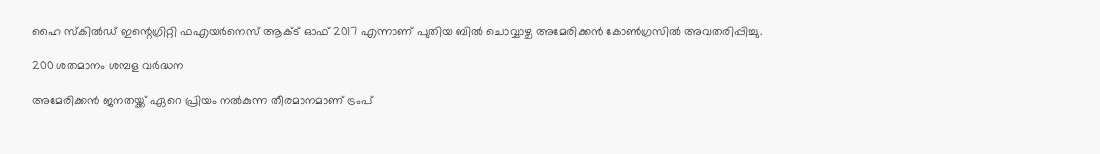ഹൈ സ്‌കില്‍ഡ് ഇന്റെഗ്രിറ്റി ഫഎയര്‍നെസ് ആക്ട് ഓഫ് 2017 എന്നാണ് പുതിയ ബില്‍ ചൊവ്വാഴ്ച അമേരിക്കന്‍ കോണ്‍ഗ്രസില്‍ അവതരിപ്പിച്ചു.

200 ശതമാനം ശമ്പള വര്‍ദ്ധന

അമേരിക്കന്‍ ജനതയ്ക്ക് ഏറെ പ്രിയം നല്‍കുന്ന തീരമാനമാണ് ട്രംപ്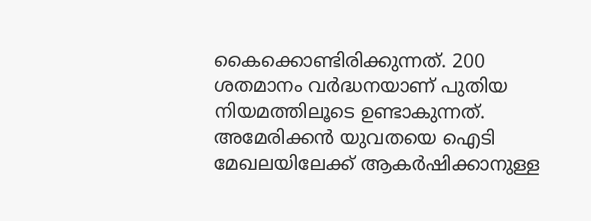കൈക്കൊണ്ടിരിക്കുന്നത്. 200 ശതമാനം വര്‍ദ്ധനയാണ് പുതിയ നിയമത്തിലൂടെ ഉണ്ടാകുന്നത്. അമേരിക്കന്‍ യുവതയെ ഐടി മേഖലയിലേക്ക് ആകര്‍ഷിക്കാനുള്ള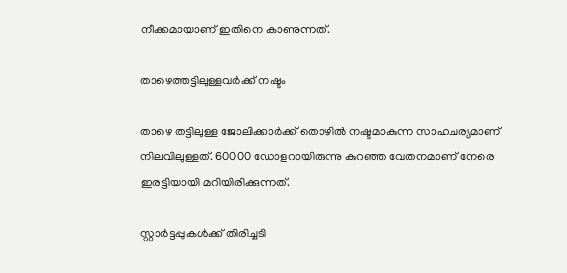നീക്കമായാണ് ഇതിനെ കാണുന്നത്.

താഴെത്തട്ടിലുള്ളവര്‍ക്ക് നഷ്ടം

താഴെ തട്ടിലുള്ള ജോലിക്കാര്‍ക്ക് തൊഴില്‍ നഷ്ടമാകുന്ന സാഹചര്യമാണ് നിലവിലുള്ളത്. 60000 ഡോളറായിരുന്നു കുറഞ്ഞ വേതനമാണ് നേരെ ഇരട്ടിയായി മറിയിരിക്കുന്നത്.

സ്റ്റാര്‍ട്ടപ്പുകള്‍ക്ക് തിരിച്ചടി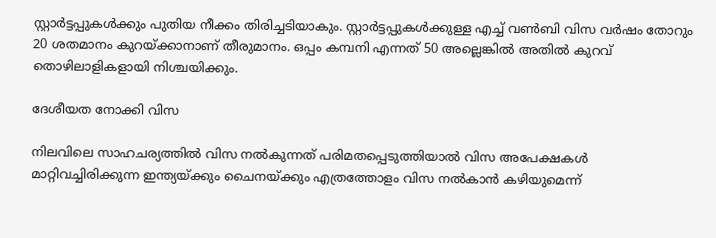സ്റ്റാര്‍ട്ടപ്പുകള്‍ക്കും പുതിയ നീക്കം തിരിച്ചടിയാകും. സ്റ്റാര്‍ട്ടപ്പുകള്‍ക്കുള്ള എച്ച് വണ്‍ബി വിസ വര്‍ഷം തോറും 20 ശതമാനം കുറയ്ക്കാനാണ് തീരുമാനം. ഒപ്പം കമ്പനി എന്നത് 50 അല്ലെങ്കില്‍ അതില്‍ കുറവ് തൊഴിലാളികളായി നിശ്ചയിക്കും.

ദേശീയത നോക്കി വിസ

നിലവിലെ സാഹചര്യത്തില്‍ വിസ നല്‍കുന്നത് പരിമതപ്പെടുത്തിയാല്‍ വിസ അപേക്ഷകള്‍ മാറ്റിവച്ചിരിക്കുന്ന ഇന്ത്യയ്ക്കും ചൈനയ്ക്കും എത്രത്തോളം വിസ നല്‍കാന്‍ കഴിയുമെന്ന്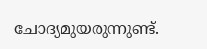ചോദ്യമുയരുന്നുണ്ട്.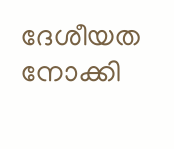ദേശീയത നോക്കി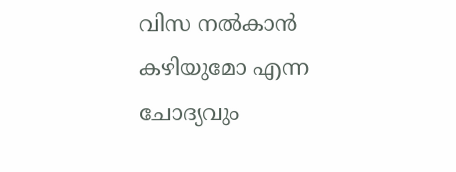വിസ നല്‍കാന്‍ കഴിയുമോ എന്ന ചോദ്യവും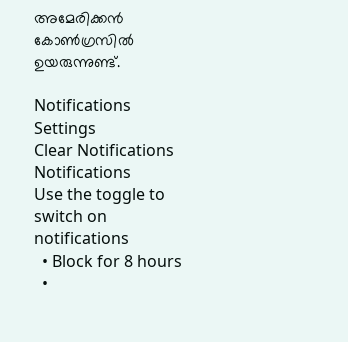അമേരിക്കന്‍ കോണ്‍ഗ്രസില്‍ ഉയരുന്നുണ്ട്.

Notifications
Settings
Clear Notifications
Notifications
Use the toggle to switch on notifications
  • Block for 8 hours
  •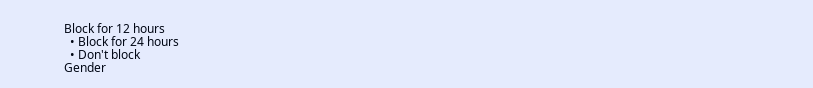Block for 12 hours
  • Block for 24 hours
  • Don't block
Gender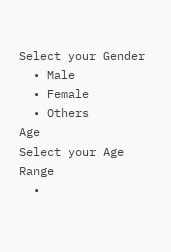Select your Gender
  • Male
  • Female
  • Others
Age
Select your Age Range
  •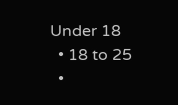Under 18
  • 18 to 25
  •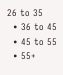26 to 35
  • 36 to 45
  • 45 to 55
  • 55+